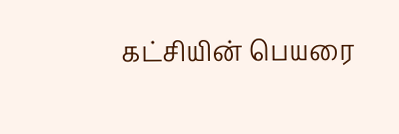கட்சியின் பெயரை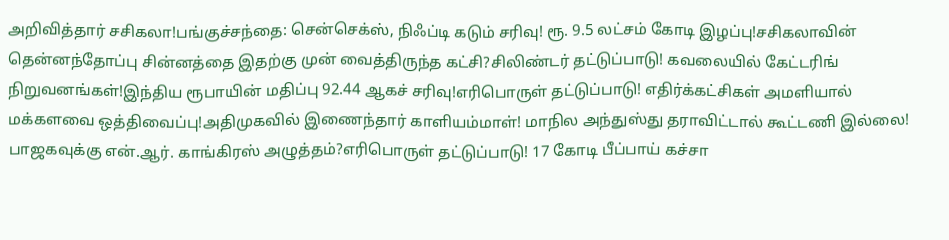அறிவித்தார் சசிகலா!பங்குச்சந்தை: சென்செக்ஸ், நிஃப்டி கடும் சரிவு! ரூ. 9.5 லட்சம் கோடி இழப்பு!சசிகலாவின் தென்னந்தோப்பு சின்னத்தை இதற்கு முன் வைத்திருந்த கட்சி?சிலிண்டர் தட்டுப்பாடு! கவலையில் கேட்டரிங் நிறுவனங்கள்!இந்திய ரூபாயின் மதிப்பு 92.44 ஆகச் சரிவு!எரிபொருள் தட்டுப்பாடு! எதிர்க்கட்சிகள் அமளியால் மக்களவை ஒத்திவைப்பு!அதிமுகவில் இணைந்தார் காளியம்மாள்! மாநில அந்துஸ்து தராவிட்டால் கூட்டணி இல்லை! பாஜகவுக்கு என்.ஆர். காங்கிரஸ் அழுத்தம்?எரிபொருள் தட்டுப்பாடு! 17 கோடி பீப்பாய் கச்சா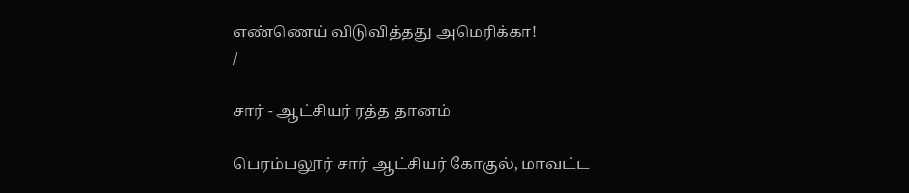எண்ணெய் விடுவித்தது அமெரிக்கா!
/

சார் - ஆட்சியர் ரத்த தானம்

பெரம்பலூர் சார் ஆட்சியர் கோகுல், மாவட்ட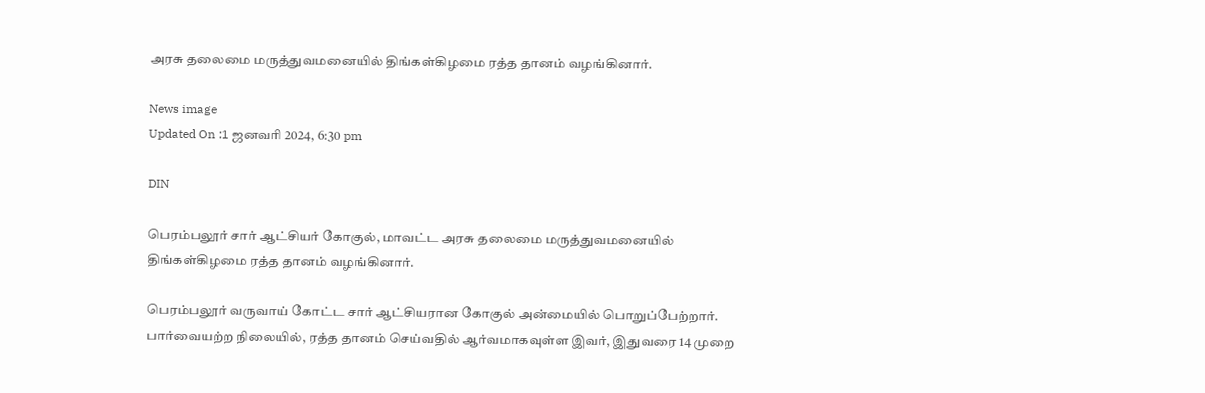அரசு தலைமை மருத்துவமனையில் திங்கள்கிழமை ரத்த தானம் வழங்கினார்.

News image
Updated On :1 ஜனவரி 2024, 6:30 pm

DIN

பெரம்பலூர் சார் ஆட்சியர் கோகுல், மாவட்ட அரசு தலைமை மருத்துவமனையில் திங்கள்கிழமை ரத்த தானம் வழங்கினார்.

பெரம்பலூர் வருவாய் கோட்ட சார் ஆட்சியரான கோகுல் அன்மையில் பொறுப்பேற்றார். பார்வையற்ற நிலையில், ரத்த தானம் செய்வதில் ஆர்வமாகவுள்ள இவர், இதுவரை 14 முறை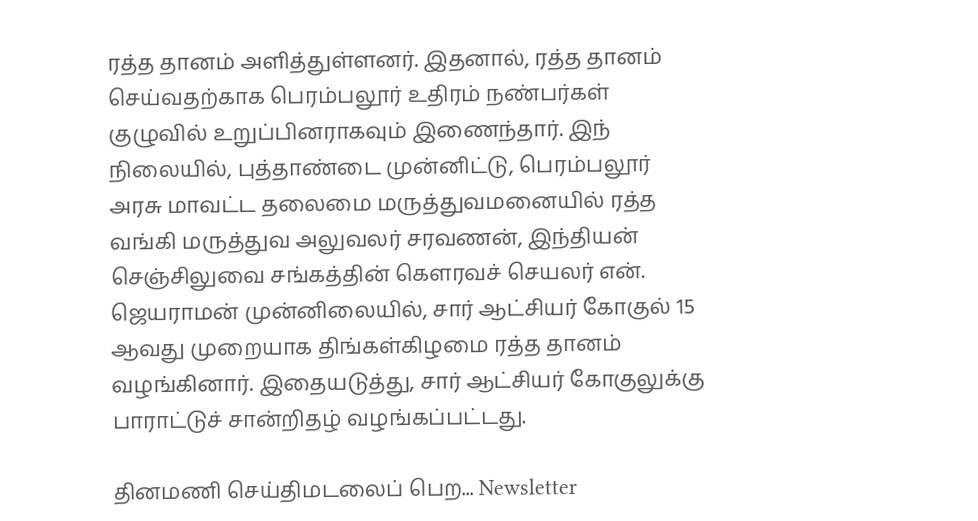ரத்த தானம் அளித்துள்ளனர். இதனால், ரத்த தானம் செய்வதற்காக பெரம்பலூர் உதிரம் நண்பர்கள் குழுவில் உறுப்பினராகவும் இணைந்தார். இந் நிலையில், புத்தாண்டை முன்னிட்டு, பெரம்பலூர் அரசு மாவட்ட தலைமை மருத்துவமனையில் ரத்த வங்கி மருத்துவ அலுவலர் சரவணன், இந்தியன் செஞ்சிலுவை சங்கத்தின் கௌரவச் செயலர் என். ஜெயராமன் முன்னிலையில், சார் ஆட்சியர் கோகுல் 15 ஆவது முறையாக திங்கள்கிழமை ரத்த தானம் வழங்கினார். இதையடுத்து, சார் ஆட்சியர் கோகுலுக்கு பாராட்டுச் சான்றிதழ் வழங்கப்பட்டது.

தினமணி செய்திமடலைப் பெற... Newsletter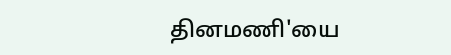தினமணி'யை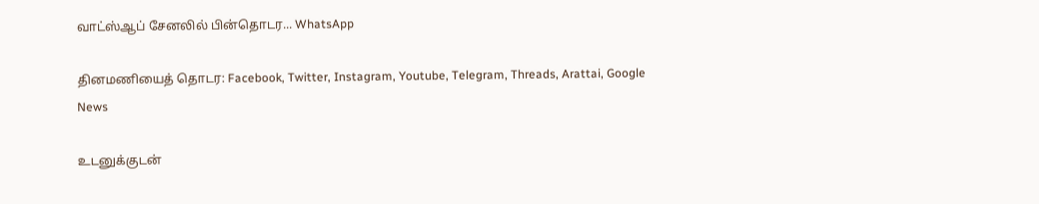வாட்ஸ்ஆப் சேனலில் பின்தொடர... WhatsApp

தினமணியைத் தொடர: Facebook, Twitter, Instagram, Youtube, Telegram, Threads, Arattai, Google News

உடனுக்குடன்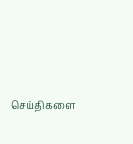செய்திகளை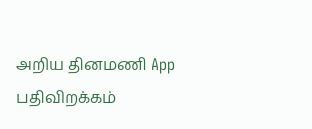அறிய தினமணி App பதிவிறக்கம்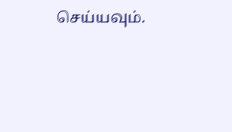செய்யவும்.